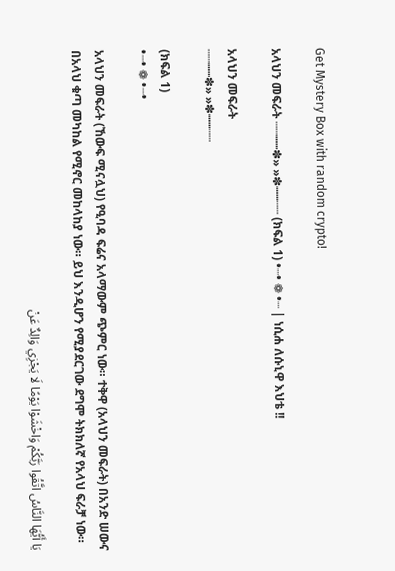Get Mystery Box with random crypto!

አላህን መፍራት ┄┄┉┉✽» »✽┉┉┄┄ (ክፍል 1) •┈• ❁ •┈ | ነሲሐ ለሱኒዋ እህቴ !!

አላህን መፍራት
┄┄┉┉✽» »✽┉┉┄┄

(ክፍል 1)
•┈• ❁ •┈•

አላህን መፍራት (ኸውፍ ሚናሏህ) የዒባዳ ፍሬና አላማውም ጭምር ነው። ተቅዋ (አላህን መፍራት) በአንድ ሠውና በአላህ ቁጣ መካከል የሚኖር መከላከያ ነው። ይህ እንዲሆን የሚያደርገው ደግሞ ትክክለኛ የአላህ ፍራቻ ነው።

يَا أَيُّهَا النَّاسُ اتَّقُوا رَبَّكُمْ وَاخْشَوْا يَوْمًا لَا يَجْزِي وَالِدٌ عَنْ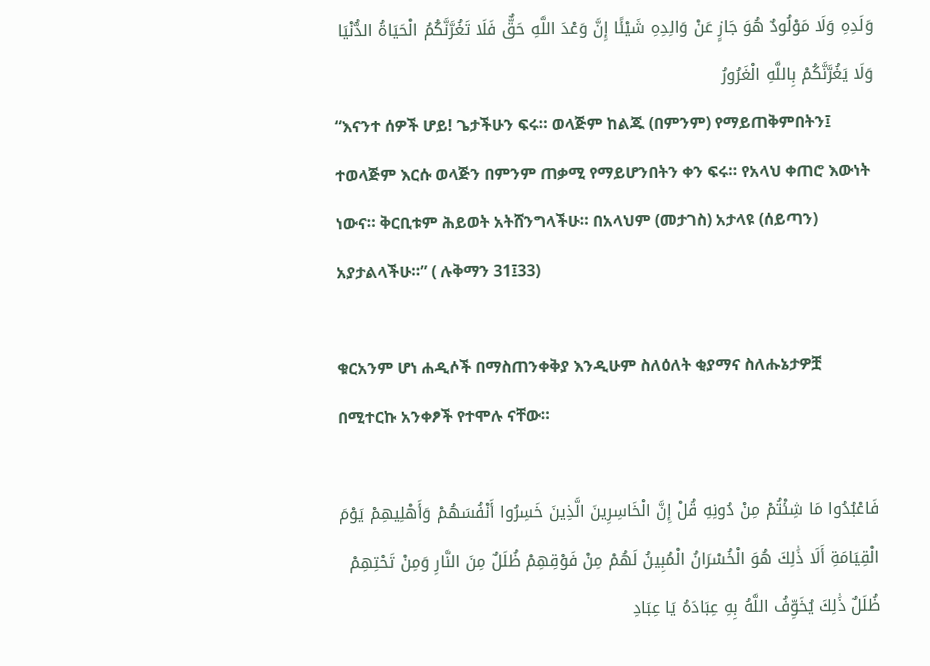وَلَدِهِ وَلَا مَوْلُودٌ هُوَ جَازٍ عَنْ وَالِدِهِ شَيْئًا إِنَّ وَعْدَ اللَّهِ حَقٌّ فَلَا تَغُرَّنَّكُمُ الْحَيَاةُ الدُّنْيَا وَلَا يَغُرَّنَّكُمْ بِاللَّهِ الْغَرُورُ
“እናንተ ሰዎች ሆይ! ጌታችሁን ፍሩ። ወላጅም ከልጁ (በምንም) የማይጠቅምበትን፤ ተወላጅም እርሱ ወላጅን በምንም ጠቃሚ የማይሆንበትን ቀን ፍሩ። የአላህ ቀጠሮ እውነት ነውና። ቅርቢቱም ሕይወት አትሸንግላችሁ። በአላህም (መታገስ) አታላዩ (ሰይጣን) አያታልላችሁ።” ( ሉቅማን 31፤33)

ቁርአንም ሆነ ሐዲሶች በማስጠንቀቅያ እንዲሁም ስለዕለት ቂያማና ስለሑኔታዎቿ በሚተርኩ አንቀፆች የተሞሉ ናቸው።

فَاعْبُدُوا مَا شِئْتُمْ مِنْ دُونِهِ قُلْ إِنَّ الْخَاسِرِينَ الَّذِينَ خَسِرُوا أَنْفُسَهُمْ وَأَهْلِيهِمْ يَوْمَ الْقِيَامَةِ أَلَا ذَٰلِكَ هُوَ الْخُسْرَانُ الْمُبِينُ لَهُمْ مِنْ فَوْقِهِمْ ظُلَلٌ مِنَ النَّارِ وَمِنْ تَحْتِهِمْ ظُلَلٌ ذَٰلِكَ يُخَوِّفُ اللَّهُ بِهِ عِبَادَهُ يَا عِبَادِ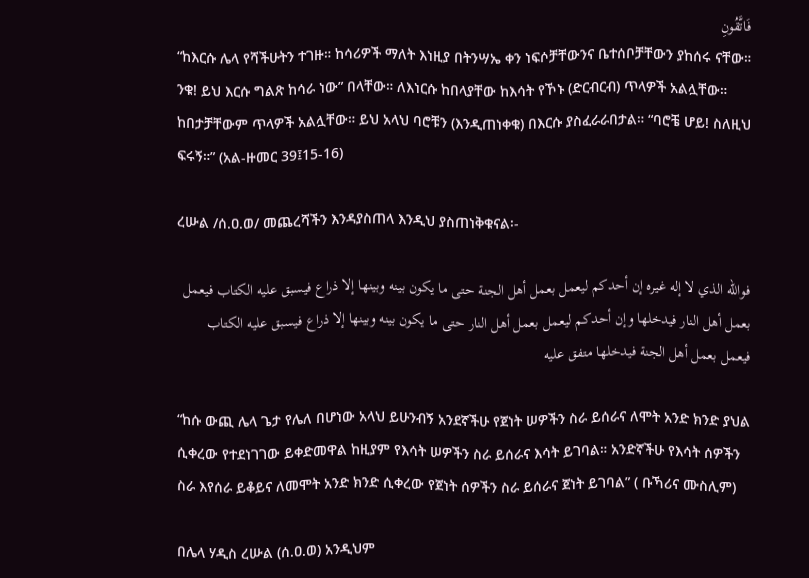فَاتَّقُونِ
“ከእርሱ ሌላ የሻችሁትን ተገዙ። ከሳሪዎች ማለት እነዚያ በትንሣኤ ቀን ነፍሶቻቸውንና ቤተሰቦቻቸውን ያከሰሩ ናቸው። ንቁ! ይህ እርሱ ግልጽ ከሳራ ነው” በላቸው። ለእነርሱ ከበላያቸው ከእሳት የኾኑ (ድርብርብ) ጥላዎች አልሏቸው። ከበታቻቸውም ጥላዎች አልሏቸው። ይህ አላህ ባሮቹን (እንዲጠነቀቁ) በእርሱ ያስፈራራበታል። “ባሮቼ ሆይ! ስለዚህ ፍሩኝ።” (አል-ዙመር 39፤15-16)

ረሡል /ሰ.ዐ.ወ/ መጨረሻችን እንዳያስጠላ እንዲህ ያስጠነቅቁናል፡-

فوالله الذي لا إله غيره إن أحدكم ليعمل بعمل أهل الجنة حتى ما يكون بينه وبينها إلا ذراع فيسبق عليه الكتاب فيعمل بعمل أهل النار فيدخلها وإن أحدكم ليعمل بعمل أهل النار حتى ما يكون بينه وبينها إلا ذراع فيسبق عليه الكتاب فيعمل بعمل أهل الجنة فيدخلها متفق عليه

“ከሱ ውጪ ሌላ ጌታ የሌለ በሆነው አላህ ይሁንብኝ አንደኛችሁ የጀነት ሠዎችን ስራ ይሰራና ለሞት አንድ ክንድ ያህል ሲቀረው የተደነገገው ይቀድመዋል ከዚያም የእሳት ሠዎችን ስራ ይሰራና እሳት ይገባል። አንድኛችሁ የእሳት ሰዎችን ስራ እየሰራ ይቆይና ለመሞት አንድ ክንድ ሲቀረው የጀነት ሰዎችን ስራ ይሰራና ጀነት ይገባል” ( ቡኻሪና ሙስሊም)

በሌላ ሃዲስ ረሡል (ሰ.ዐ.ወ) አንዲህም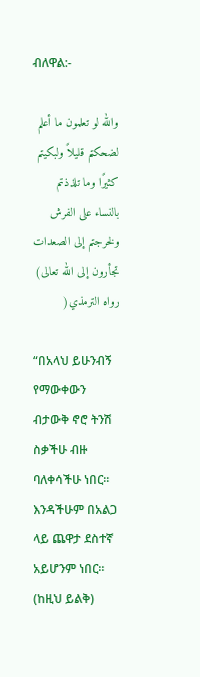ብለዋል:-

والله لو تعلمون ما أعلم لضحكتم قليلاً ولبكيتم كثيرًا وما تلذذتم بالنساء على الفرش ولخرجتم إلى الصعدات تجأرون إلى الله تعالى) رواه الترمذي(

“በአላህ ይሁንብኝ የማውቀውን ብታውቅ ኖሮ ትንሽ ስቃችሁ ብዙ ባለቀሳችሁ ነበር። እንዳችሁም በአልጋ ላይ ጨዋታ ደስተኛ አይሆንም ነበር። (ከዚህ ይልቅ)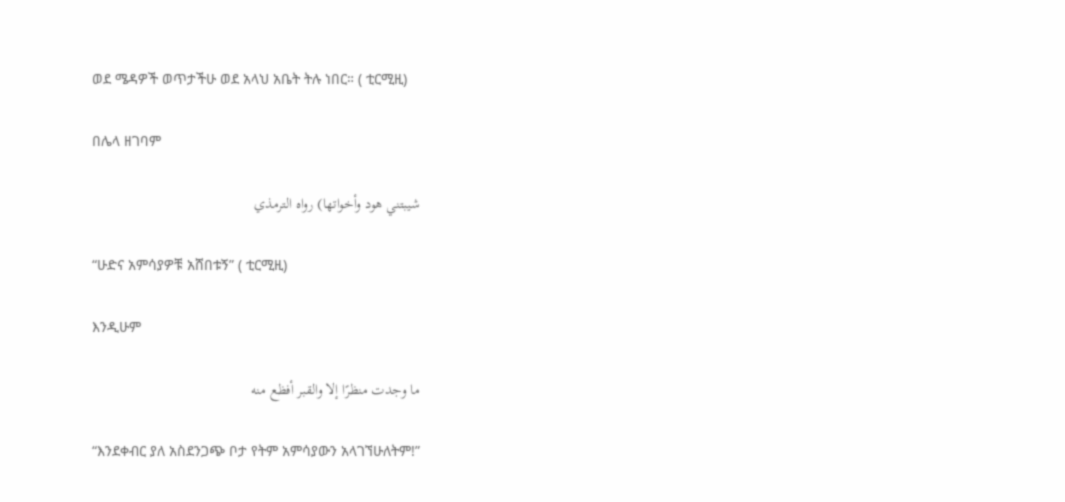ወደ ሜዳዎች ወጥታችሁ ወደ አላህ አቤት ትሉ ነበር። ( ቲርሚዚ)

በሌላ ዘገባም

شيبتني هود وأخواتها) رواه الترمذي

“ሁድና አምሳያዎቹ አሸበቱኝ” ( ቲርሚዚ)

እንዲሁም

ما وجدت منظرًا إلا والقبر أفظع منه

“እንደቀብር ያለ አስደንጋጭ ቦታ የትም አምሳያውን አላገኘሁለትም!”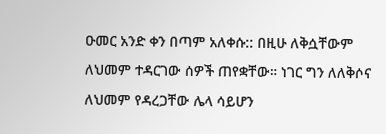ዑመር አንድ ቀን በጣም አለቀሱ:: በዚሁ ለቅሷቸውም ለህመም ተዳርገው ሰዎች ጠየቋቸው። ነገር ግን ለለቅሶና ለህመም የዳረጋቸው ሌላ ሳይሆን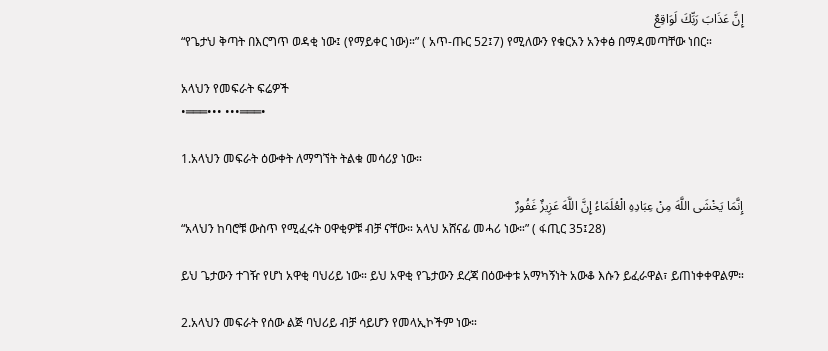إِنَّ عَذَابَ رَبِّكَ لَوَاقِعٌ
“የጌታህ ቅጣት በእርግጥ ወዳቂ ነው፤ (የማይቀር ነው)።” ( አጥ-ጡር 52፤7) የሚለውን የቁርአን አንቀፅ በማዳመጣቸው ነበር።

አላህን የመፍራት ፍሬዎች
•═══••• •••═══•

1.አላህን መፍራት ዕውቀት ለማግኘት ትልቁ መሳሪያ ነው።

إِنَّمَا يَخْشَى اللَّهَ مِنْ عِبَادِهِ الْعُلَمَاءُ إِنَّ اللَّهَ عَزِيزٌ غَفُورٌ
“አላህን ከባሮቹ ውስጥ የሚፈሩት ዐዋቂዎቹ ብቻ ናቸው። አላህ አሸናፊ መሓሪ ነው።” ( ፋጢር 35፤28)

ይህ ጌታውን ተገዥ የሆነ አዋቂ ባህሪይ ነው። ይህ አዋቂ የጌታውን ደረጃ በዕውቀቱ አማካኝነት አውቆ እሱን ይፈራዋል፣ ይጠነቀቀዋልም።

2.አላህን መፍራት የሰው ልጅ ባህሪይ ብቻ ሳይሆን የመላኢኮችም ነው።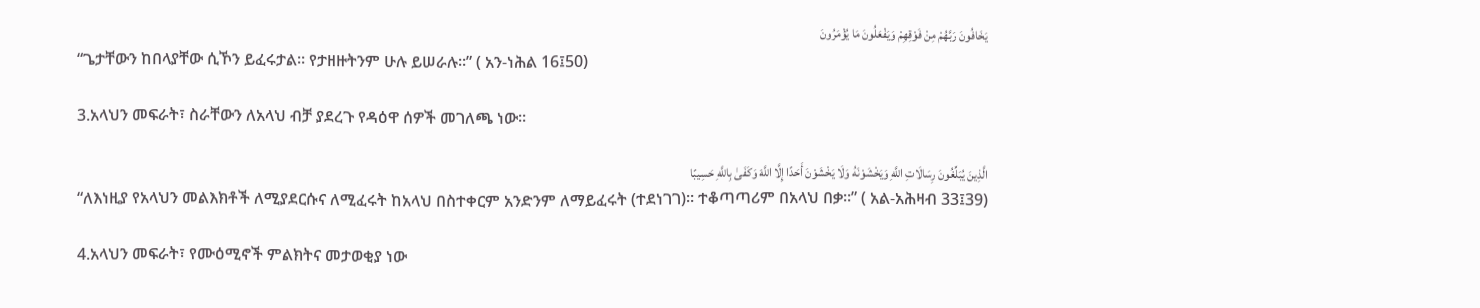يَخَافُونَ رَبَّهُمْ مِنْ فَوْقِهِمْ وَيَفْعَلُونَ مَا يُؤْمَرُونَ
“ጌታቸውን ከበላያቸው ሲኾን ይፈሩታል። የታዘዙትንም ሁሉ ይሠራሉ።” ( አን-ነሕል 16፤50)

3.አላህን መፍራት፣ ስራቸውን ለአላህ ብቻ ያደረጉ የዳዕዋ ሰዎች መገለጫ ነው።

الَّذِينَ يُبَلِّغُونَ رِسَالَاتِ اللَّهِ وَيَخْشَوْنَهُ وَلَا يَخْشَوْنَ أَحَدًا إِلَّا اللَّهَ وَكَفَىٰ بِاللَّهِ حَسِيبًا
“ለእነዚያ የአላህን መልእክቶች ለሚያደርሱና ለሚፈሩት ከአላህ በስተቀርም አንድንም ለማይፈሩት (ተደነገገ)። ተቆጣጣሪም በአላህ በቃ።” ( አል-አሕዛብ 33፤39)

4.አላህን መፍራት፣ የሙዕሚኖች ምልክትና መታወቂያ ነው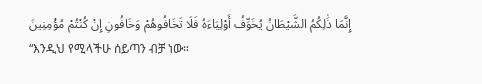إِنَّمَا ذَٰلِكُمُ الشَّيْطَانُ يُخَوِّفُ أَوْلِيَاءَهُ فَلَا تَخَافُوهُمْ وَخَافُونِ إِنْ كُنْتُمْ مُؤْمِنِينَ
“እንዲህ የሚላችሁ ሰይጣን ብቻ ነው።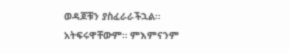ወዳጆቹን ያስፈራራችኋል። አትፍሩዋቸውም። ምእምናንም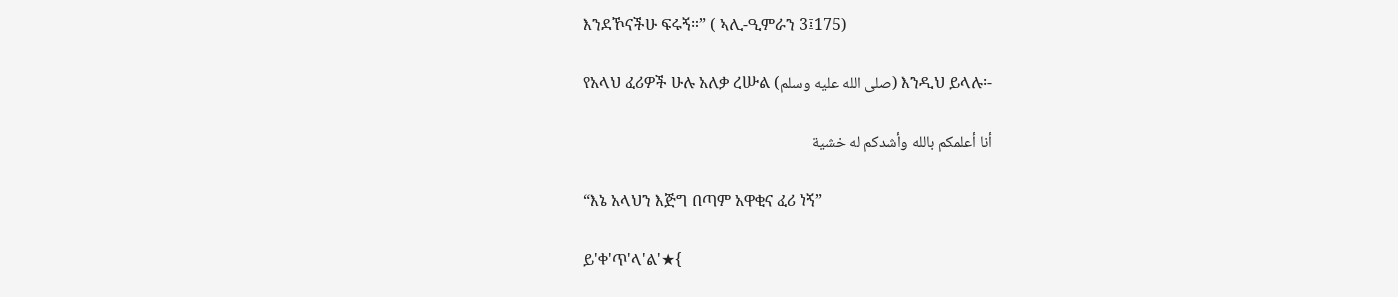እንደኾናችሁ ፍሩኝ።” ( ኣሊ-ዒምራን 3፤175)

የአላህ ፈሪዎች ሁሉ አለቃ ረሡል (صلى الله عليه وسلم) እንዲህ ይላሉ፡-

أنا أعلمكم بالله وأشدكم له خشية

“እኔ አላህን እጅግ በጣም አዋቂና ፈሪ ነኝ”

ይ'ቀ'ጥ'ላ'ል'★{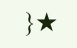}★